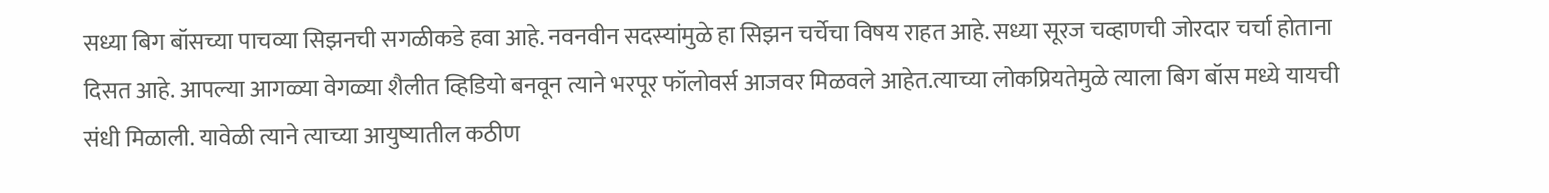सध्या बिग बॉसच्या पाचव्या सिझनची सगळीकडे हवा आहे. नवनवीन सदस्यांमुळे हा सिझन चर्चेचा विषय राहत आहे. सध्या सूरज चव्हाणची जोरदार चर्चा होताना दिसत आहे. आपल्या आगळ्या वेगळ्या शैलीत व्हिडियो बनवून त्याने भरपूर फॉलोवर्स आजवर मिळवले आहेत.त्याच्या लोकप्रियतेमुळे त्याला बिग बॉस मध्ये यायची संधी मिळाली. यावेळी त्याने त्याच्या आयुष्यातील कठीण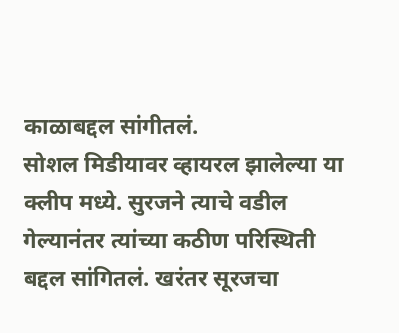काळाबद्दल सांगीतलं.
सोशल मिडीयावर व्हायरल झालेल्या या क्लीप मध्ये. सुरजने त्याचे वडील गेल्यानंतर त्यांच्या कठीण परिस्थिती बद्दल सांगितलं. खरंतर सूरजचा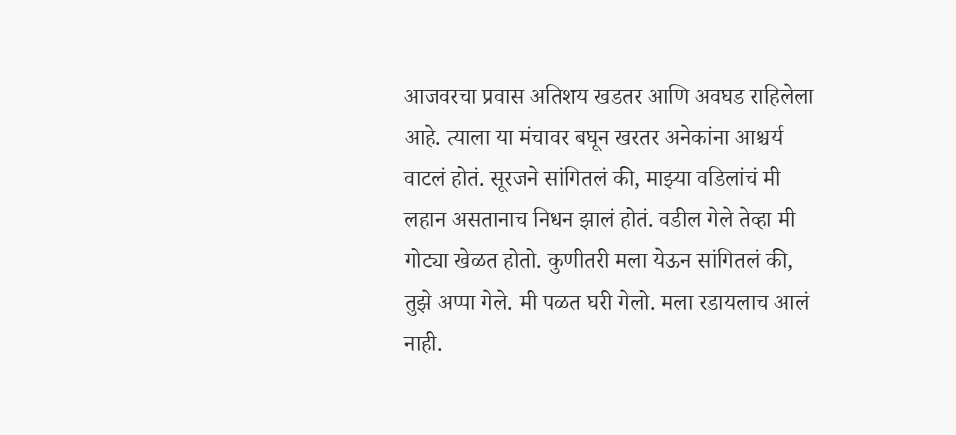आजवरचा प्रवास अतिशय खडतर आणि अवघड राहिलेला आहे. त्याला या मंचावर बघून खरतर अनेकांना आश्चर्य वाटलं होतं. सूरजने सांगितलं की, माझ्या वडिलांचं मी लहान असतानाच निधन झालं होतं. वडील गेले तेव्हा मी गोट्या खेळत होतो. कुणीतरी मला येऊन सांगितलं की, तुझे अप्पा गेले. मी पळत घरी गेलो. मला रडायलाच आलं नाही.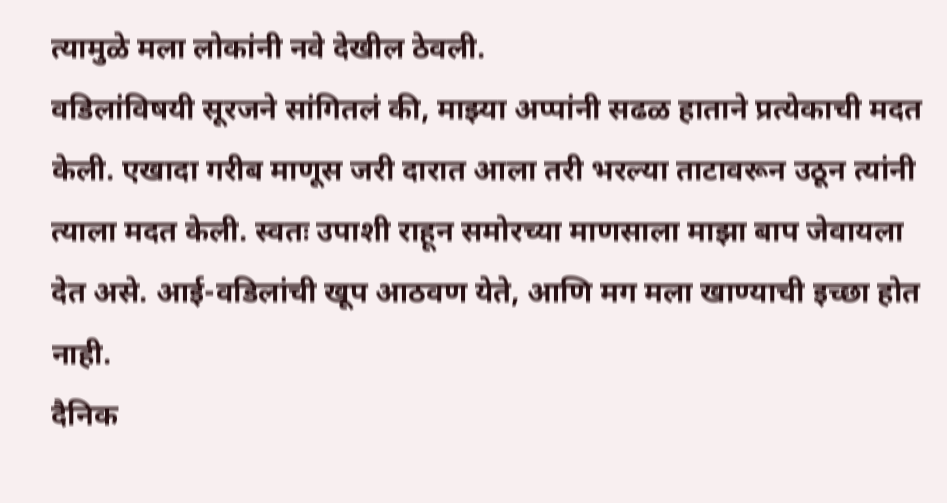त्यामुळे मला लोकांनी नवे देखील ठेवली.
वडिलांविषयी सूरजने सांगितलं की, माझ्या अप्पांनी सढळ हाताने प्रत्येकाची मदत केली. एखादा गरीब माणूस जरी दारात आला तरी भरल्या ताटावरून उठून त्यांनी त्याला मदत केली. स्वतः उपाशी राहून समोरच्या माणसाला माझा बाप जेवायला देत असे. आई-वडिलांची खूप आठवण येते, आणि मग मला खाण्याची इच्छा होत नाही.
दैनिक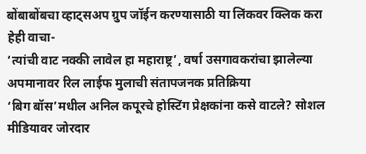बोंबाबोंबचा व्हाट्सअप ग्रुप जॉईन करण्यासाठी या लिंकवर क्लिक करा
हेही वाचा-
‘त्यांची वाट नक्की लावेल हा महाराष्ट्र’, वर्षा उसगावकरांचा झालेल्या अपमानावर रिल लाईफ मुलाची संतापजनक प्रतिक्रिया
‘बिग बॉस’मधील अनिल कपूरचे होस्टिंग प्रेक्षकांना कसे वाटले? सोशल मीडियावर जोरदार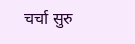चर्चा सुरु